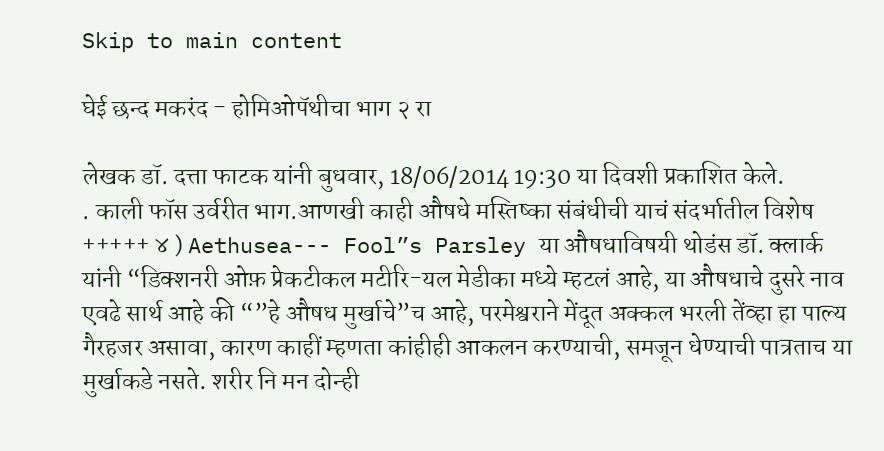Skip to main content

घेई छन्द मकरंद - होमिओपॅथीचा भाग २ रा

लेखक डॉ. दत्ता फाटक यांनी बुधवार, 18/06/2014 19:30 या दिवशी प्रकाशित केले.
. काली फॉस उर्वरीत भाग.आणखी काही औषधे मस्तिष्का संबंधीची याचं संदर्भातील विशेष +++++ ४ ) Aethusea--- Fool”s Parsley या औषधाविषयी थोडंस डॉ. क्लार्क यांनी “डिक्शनरी ओफ़ प्रेकटीकल मटीरि-यल मेडीका मध्ये म्हटलं आहे, या औषधाचे दुसरे नाव एवढे सार्थ आहे की “”हे औषध मुर्खाचे”च आहे, परमेश्वराने मेंदूत अक्कल भरली तेंव्हा हा पाल्य गैरहजर असावा, कारण काहीं म्हणता कांहीही आकलन करण्याची, समजून धेण्याची पात्रताच या मुर्खाकडे नसते. शरीर नि मन दोन्ही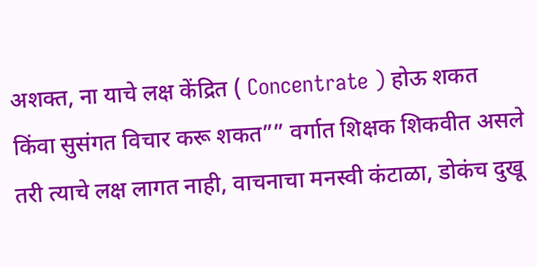अशक्त, ना याचे लक्ष केंद्रित ( Concentrate ) होऊ शकत किंवा सुसंगत विचार करू शकत”” वर्गात शिक्षक शिकवीत असले तरी त्याचे लक्ष लागत नाही, वाचनाचा मनस्वी कंटाळा, डोकंच दुखू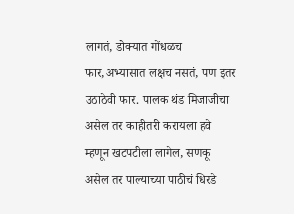लागतं, डोक्यात गोंधळच फार,अभ्यासात लक्षच नसतं, पण इतर उठाठेवी फार. पालक थंड मिजाजीचा असेल तर काहीतरी करायला हवे म्हणून खटपटीला लागेल, सणकू असेल तर पाल्याच्या पाठीचं धिरडे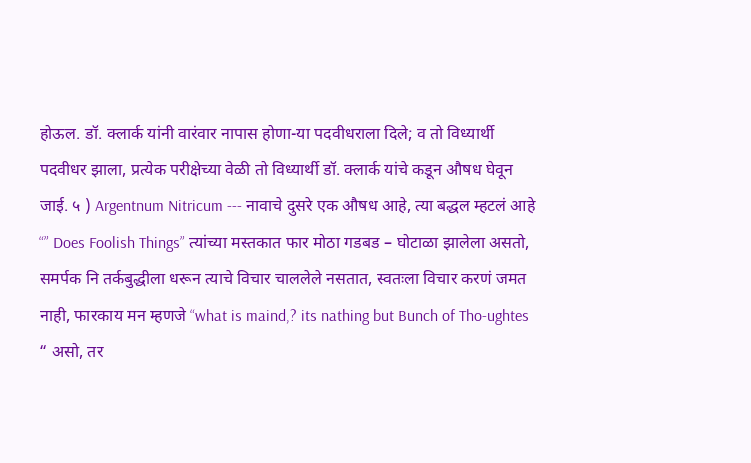होऊल. डॉ. क्लार्क यांनी वारंवार नापास होणा-या पदवीधराला दिले; व तो विध्यार्थी पदवीधर झाला, प्रत्येक परीक्षेच्या वेळी तो विध्यार्थी डॉ. क्लार्क यांचे कडून औषध घेवून जाई. ५ ) Argentnum Nitricum --- नावाचे दुसरे एक औषध आहे, त्या बद्धल म्हटलं आहे “” Does Foolish Things” त्यांच्या मस्तकात फार मोठा गडबड – घोटाळा झालेला असतो, समर्पक नि तर्कबुद्धीला धरून त्याचे विचार चाललेले नसतात, स्वतःला विचार करणं जमत नाही, फारकाय मन म्हणजे “what is maind,? its nathing but Bunch of Tho-ughtes “ असो, तर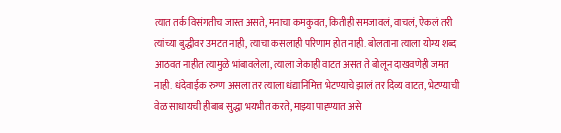त्यात तर्क विसंगतीच जास्त असते, मनाचा कमकुवत, कितीही समजावलं, वाचलं, ऐकलं तरी त्यांच्या बुद्धीवर उमटत नाही, त्याचा कसलाही परिणाम होत नाही. बोलताना त्याला योग्य शब्द आठवत नाहीत त्यामुळे भांबावलेला, त्याला जेकाही वाटत असत ते बोलून दाखवणेही जमत नाही. धंदेवाईक रुग्ण असला तर त्याला धंद्यानिमित्त भेटण्याचे झालं तर दिव्य वाटत, भेटण्याची वेळ साधायची हीबाब सुद्धा भयभीत करते, माझ्या पाह्ण्यात असे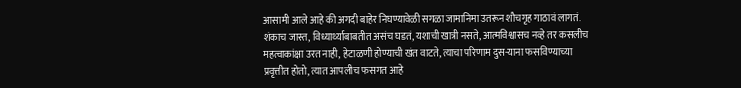आसामी आले आहे की अगदी बाहेर निघण्यावेळी सगळा जामानिमा उतरून शौचगृह गाठावं लागतं. शंकाच जास्त, विध्यार्थ्याबाबतीत असंच घडतं, यशाची खात्री नसते, आत्मविश्वासच नव्हे तर कसलीच महत्वाकांक्षा उरत नाही, हेटाळणी होण्याची खंत वाटते, त्याचा परिणाम दुस-याना फसविण्याच्या प्रवृत्तीत होतो, त्यात आपलीच फसगत आहे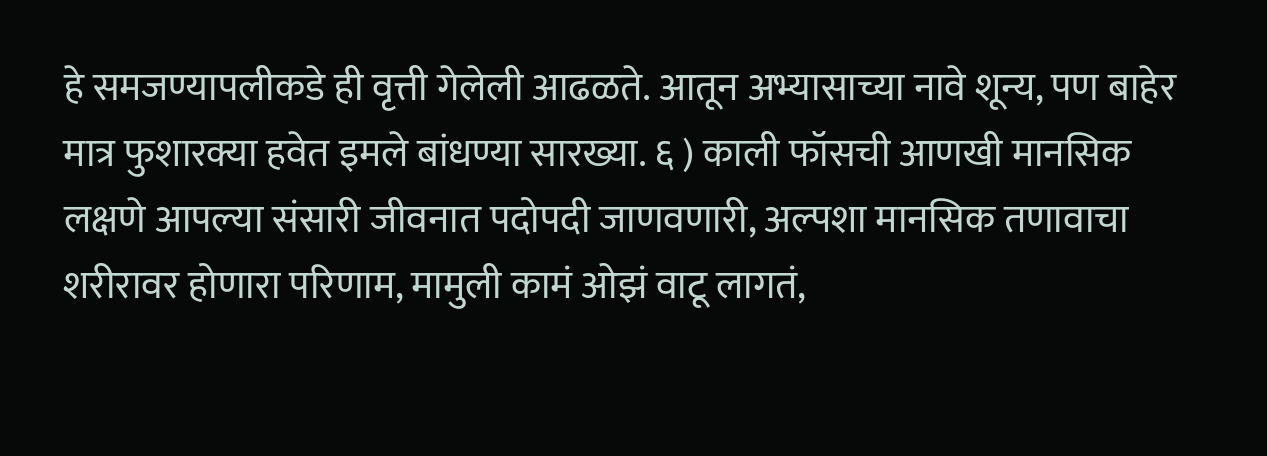हे समजण्यापलीकडे ही वृत्ती गेलेली आढळते. आतून अभ्यासाच्या नावे शून्य, पण बाहेर मात्र फुशारक्या हवेत इमले बांधण्या सारख्या. ६ ) काली फॉसची आणखी मानसिक लक्षणे आपल्या संसारी जीवनात पदोपदी जाणवणारी, अल्पशा मानसिक तणावाचा शरीरावर होणारा परिणाम, मामुली कामं ओझं वाटू लागतं,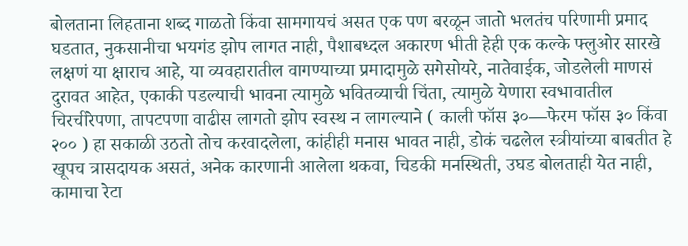बोलताना लिहताना शब्द गाळतो किंवा सामगायचं असत एक पण बरळून जातो भलतंच परिणामी प्रमाद घडतात, नुकसानीचा भयगंड झोप लागत नाही, पैशाबध्दल अकारण भीती हेही एक कल्के फ्लुओर सारखे लक्षणं या क्षाराच आहे, या व्यवहारातील वागण्याच्या प्रमादामुळे सगेसोयरे, नातेवाईक, जोडलेली माणसं दुरावत आहेत, एकाकी पडल्याची भावना त्यामुळे भवितव्याची चिंता, त्यामुळे येणारा स्वभावातील चिरचीरेपणा, तापटपणा वाढीस लागतो झोप स्वस्थ न लागल्याने ( काली फॉस ३०—फेरम फॉस ३० किंवा २०० ) हा सकाळी उठतो तोच करवादलेला, कांहीही मनास भावत नाही, डोकं चढलेल स्त्रीयांच्या बाबतीत हे खूपच त्रासदायक असतं, अनेक कारणानी आलेला थकवा, चिडकी मनस्थिती, उघड बोलताही येत नाही, कामाचा रेटा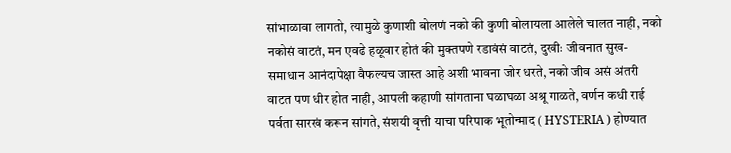सांभाळावा लागतो, त्यामुळे कुणाशी बोलणं नको की कुणी बोलायला आलेले चालत नाही, नको नकोसं वाटतं, मन एवढे हळूवार होतं की मुक्तपणे रडावंसं वाटतं, दुखीः जीवनात सुख-समाधान आनंदापेक्षा वैफल्यच जास्त आहे अशी भावना जोर धरते, नको जीव असं अंतरी वाटत पण धीर होत नाही, आपली कहाणी सांगताना घळाघळा अश्रू गाळते, वर्णन कधी राई पर्वता सारखं करून सांगते, संशयी वृत्ती याचा परिपाक भूतोन्माद ( HYSTERIA ) होण्यात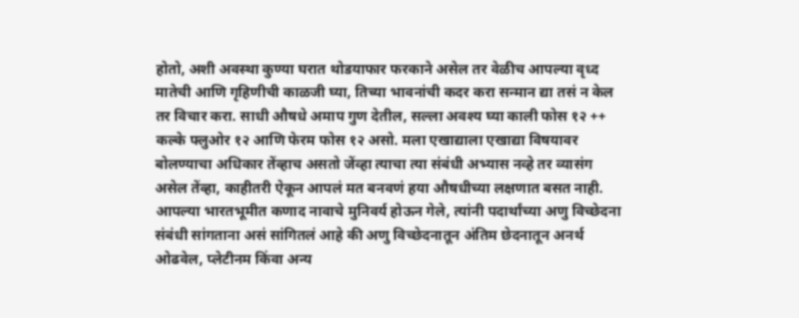होतो, अशी अवस्था कुण्या घरात थोडयाफार फरकाने असेल तर वेळीच आपल्या वृध्द मातेची आणि गृहिणीची काळजी घ्या, तिच्या भावनांची कदर करा सन्मान द्या तसं न केल तर विचार करा. साधी औषधे अमाप गुण देतील, सल्ला अवश्य घ्या काली फोस १२ ++ कल्के फ्लुओर १२ आणि फेरम फोस १२ असो. मला एखाद्याला एखाद्या विषयावर बोलण्याचा अधिकार तेंव्हाच असतो जेंव्हा त्याचा त्या संबंधी अभ्यास नव्हे तर व्यासंग असेल तेंव्हा, काहीतरी ऐकून आपलं मत बनवणं हया औषधीच्या लक्षणात बसत नाही. आपल्या भारतभूमीत कणाद नावाचे मुनिवर्य होऊन गेले, त्यांनी पदार्थांच्या अणु विच्छेदना संबंधी सांगताना असं सांगितलं आहे की अणु विच्छेदनातून अंतिम छेदनातून अनर्थ ओढवेल, प्लेटीनम किंवा अन्य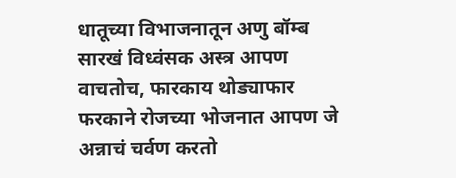धातूच्या विभाजनातून अणु बॉम्ब सारखं विध्वंसक अस्त्र आपण वाचतोच, फारकाय थोड्याफार फरकाने रोजच्या भोजनात आपण जे अन्नाचं चर्वण करतो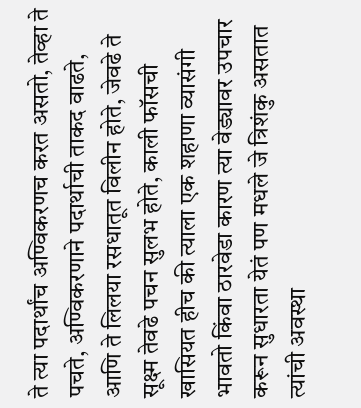ते त्या पदार्थांच अण्विकरणच करत असतो, तेव्हा ते पचते, अण्विकरणाने पदार्थाची ताकद वाढते, आणि ते लिलया रसधातूत विलीन होते, जेवढे ते सूक्ष्म तेवढे पचन सुलभ होते, काली फॉसची खासियत हीच की त्याला एक शहाणा व्यासंगी भावतो किंवा ठारवेडा कारण त्या वेड्यावर उपचार करून सुधारता येतं पण मधले जे त्रिशंकु असतात त्यांची अवस्था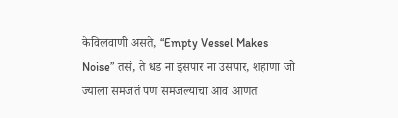केविलवाणी असते, “Empty Vessel Makes Noise” तसं, ते धड ना इसपार ना उसपार, शहाणा जो ज्याला समजतं पण समजल्याचा आव आणत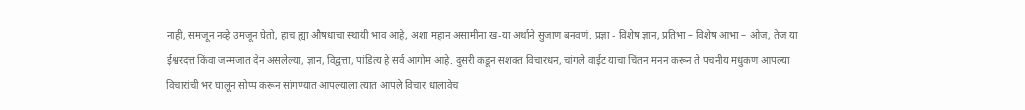नाही, समजून नव्हे उमजून घेतो, हाच ह्या औषधाचा स्थायी भाव आहे, अशा महान असामीना ख-या अर्थाने सुजाण बनवणं. प्रज्ञा - विशेष ज्ञान, प्रतिभा – विशेष आभा – ओज, तेज या ईश्वरदत्त किंवा जन्मजात देन असलेल्या, ज्ञान, विद्वत्ता, पांडित्य हे सर्व आगोम आहे. दुसरी कडून सशक्त विचारधन, चांगले वाईट याचा चिंतन मनन करून ते पचनीय मधुकण आपल्या विचारांची भर घालून सोप्प करून सांगण्यात आपल्याला त्यात आपले विचार धालावेच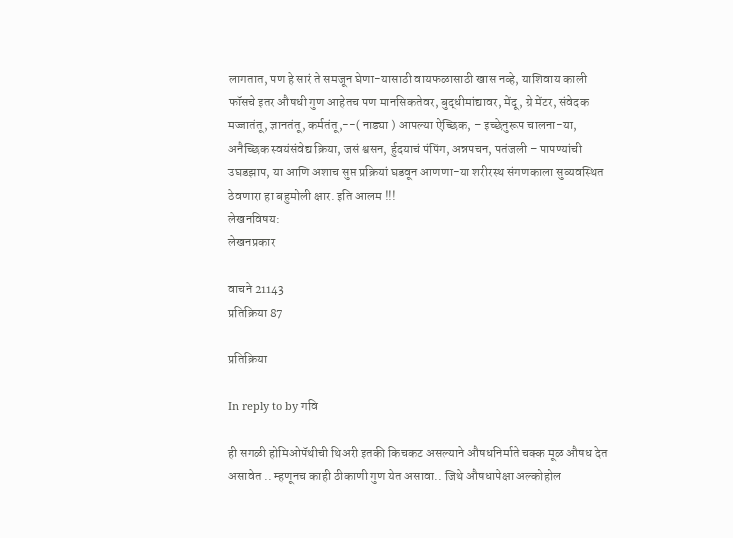लागतात, पण हे सारं ते समजून घेणा-यासाठी वायफळासाठी खास नव्हे, याशिवाय काली फॉसचे इतर औषधी गुण आहेतच पण मानसिकतेवर, बुद्धीमांद्यावर, मेंदू, ग्रे मेंटर, संवेदक मज्जातंतू, ज्ञानतंतू, कर्मतंतू,--( नाड्या ) आपल्या ऐच्छिक, – इच्छेनुरूप चालना-या, अनैच्छिक स्वयंसंवेद्य क्रिया, जसं श्वसन, र्हुदयाचं पंपिंग, अन्नपचन, पतंजली – पापण्यांची उघडझाप, या आणि अशाच सुप्त प्रक्रियां घडवून आणणा-या शरीरस्थ संगणकाला सुव्यवस्थित ठेवणारा हा बहुमोली क्षार. इति आलम !!!
लेखनविषय:
लेखनप्रकार

वाचने 21143
प्रतिक्रिया 87

प्रतिक्रिया

In reply to by गवि

ही सगळी होमिओपॅथीची थिअरी इतकी किचकट असल्याने औषधनिर्माते चक्क मूळ औषध देत असावेत .. म्हणूनच काही ठीकाणी गुण येत असावा.. जिथे औषधापेक्षा अल्कोहोल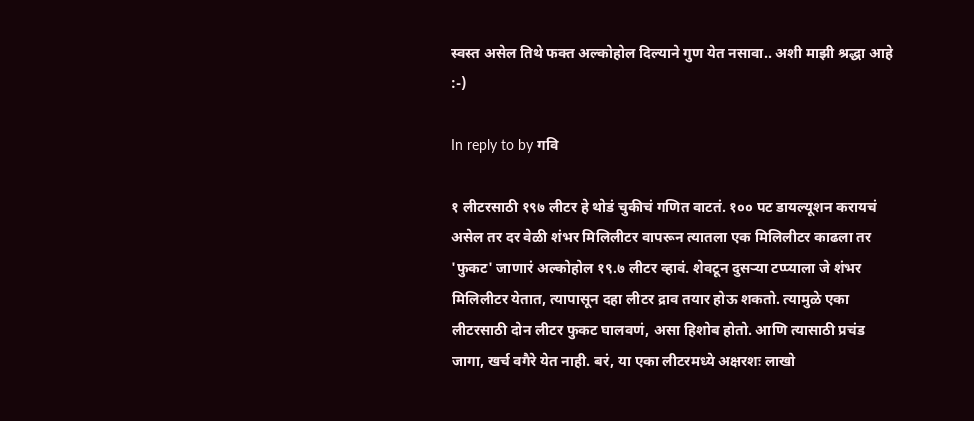स्वस्त असेल तिथे फक्त अल्कोहोल दिल्याने गुण येत नसावा.. अशी माझी श्रद्धा आहे :-)

In reply to by गवि

१ लीटरसाठी १९७ लीटर हे थोडं चुकीचं गणित वाटतं. १०० पट डायल्यूशन करायचं असेल तर दर वेळी शंभर मिलिलीटर वापरून त्यातला एक मिलिलीटर काढला तर 'फुकट' जाणारं अल्कोहोल १९.७ लीटर व्हावं. शेवटून दुसऱ्या टप्प्याला जे शंभर मिलिलीटर येतात, त्यापासून दहा लीटर द्राव तयार होऊ शकतो. त्यामुळे एका लीटरसाठी दोन लीटर फुकट घालवणं, असा हिशोब होतो. आणि त्यासाठी प्रचंड जागा, खर्च वगैरे येत नाही. बरं, या एका लीटरमध्ये अक्षरशः लाखो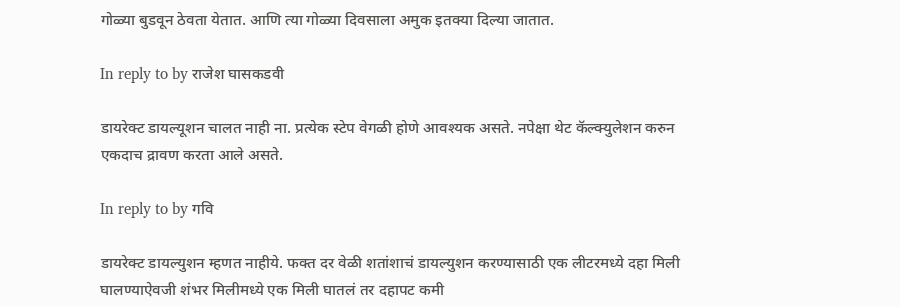गोळ्या बुडवून ठेवता येतात. आणि त्या गोळ्या दिवसाला अमुक इतक्या दिल्या जातात.

In reply to by राजेश घासकडवी

डायरेक्ट डायल्यूशन चालत नाही ना. प्रत्येक स्टेप वेगळी होणे आवश्यक असते. नपेक्षा थेट कॅल्क्युलेशन करुन एकदाच द्रावण करता आले असते.

In reply to by गवि

डायरेक्ट डायल्युशन म्हणत नाहीये. फक्त दर वेळी शतांशाचं डायल्युशन करण्यासाठी एक लीटरमध्ये दहा मिली घालण्याऐवजी शंभर मिलीमध्ये एक मिली घातलं तर दहापट कमी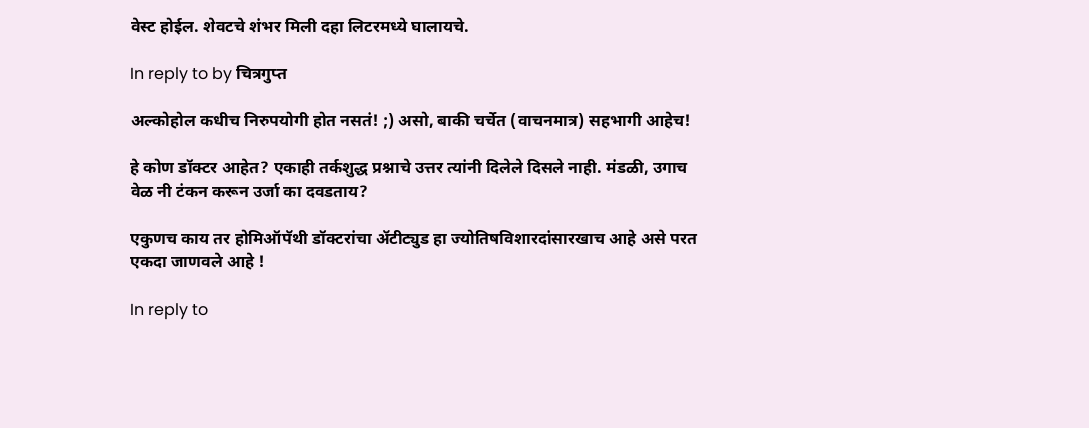वेस्ट होईल. शेवटचे शंभर मिली दहा लिटरमध्ये घालायचे.

In reply to by चित्रगुप्त

अल्कोहोल कधीच निरुपयोगी होत नसतं! ;) असो, बाकी चर्चेत (वाचनमात्र) सहभागी आहेच!

हे कोण डॉक्टर आहेत? एकाही तर्कशुद्ध प्रश्नाचे उत्तर त्यांनी दिलेले दिसले नाही. मंडळी, उगाच वेळ नी टंकन करून उर्जा का दवडताय?

एकुणच काय तर होमिऑपॅथी डॉक्टरांचा अ‍ॅटीट्युड हा ज्योतिषविशारदांसारखाच आहे असे परत एकदा जाणवले आहे !

In reply to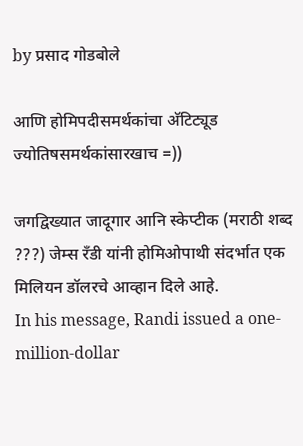by प्रसाद गोडबोले

आणि होमिपदीसमर्थकांचा अ‍ॅटिट्यूड ज्योतिषसमर्थकांसारखाच =))

जगद्विख्यात जादूगार आनि स्केप्टीक (मराठी शब्द ???) जेम्स रँडी यांनी होमिओपाथी संदर्भात एक मिलियन डॉलरचे आव्हान दिले आहे.
In his message, Randi issued a one-million-dollar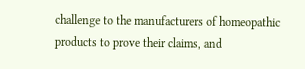challenge to the manufacturers of homeopathic products to prove their claims, and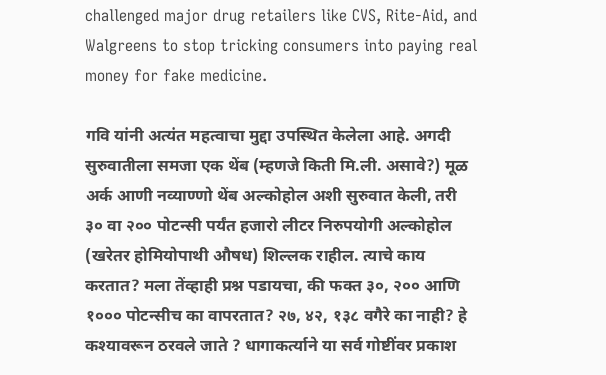challenged major drug retailers like CVS, Rite-Aid, and Walgreens to stop tricking consumers into paying real money for fake medicine.

गवि यांनी अत्यंत महत्वाचा मुद्दा उपस्थित केलेला आहे. अगदी सुरुवातीला समजा एक थेंब (म्हणजे किती मि.ली. असावे?) मूळ अर्क आणी नव्याण्णो थेंब अल्कोहोल अशी सुरुवात केली, तरी ३० वा २०० पोटन्सी पर्यंत हजारो लीटर निरुपयोगी अल्कोहोल (खरेतर होमियोपाथी औषध) शिल्लक राहील. त्याचे काय करतात? मला तेंव्हाही प्रश्न पडायचा, की फक्त ३०, २०० आणि १००० पोटन्सीच का वापरतात? २७, ४२, १३८ वगैरे का नाही? हे कश्यावरून ठरवले जाते ? धागाकर्त्याने या सर्व गोष्टींवर प्रकाश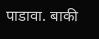पाडावा. बाकी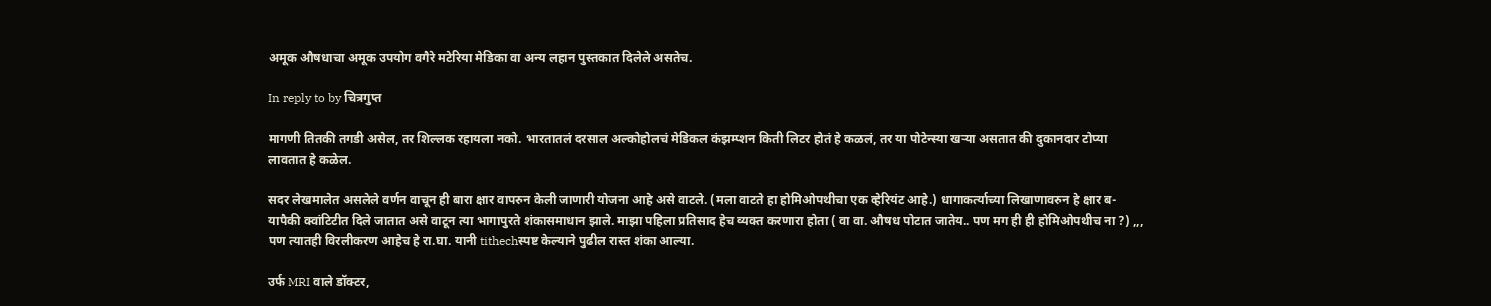अमूक औषधाचा अमूक उपयोग वगैरे मटेरिया मेडिका वा अन्य लहान पुस्तकात दिलेले असतेच.

In reply to by चित्रगुप्त

मागणी तितकी तगडी असेल, तर शिल्लक रहायला नको. भारतातलं दरसाल अल्कोहोलचं मेडिकल कंझम्प्शन किती लिटर होतं हे कळलं, तर या पोटेन्स्या खर्‍या असतात की दुकानदार टोप्या लावतात हे कळेल.

सदर लेखमालेत असलेले वर्णन वाचून ही बारा क्षार वापरुन केली जाणारी योजना आहे असे वाटले. (मला वाटते हा होमिओपथीचा एक व्हेरियंट आहे.) धागाकर्त्याच्या लिखाणावरुन हे क्षार ब-यापैकी क्वांटिटीत दिले जातात असे वाटून त्या भागापुरते शंकासमाधान झाले. माझा पहिला प्रतिसाद हेच व्यक्त करणारा होता ( वा वा. औषध पोटात जातेय.. पण मग ही ही होमिओपथीच ना ?) ,,, पण त्यातही विरलीकरण आहेच हे रा.घा. यानी tithechस्पष्ट केल्याने पुढील रास्त शंका आल्या.

उर्फ MRI वाले डॉक्टर,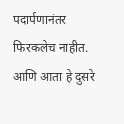पदार्पणानंतर फिरकलेच नाहीत. आणि आता हे दुसरे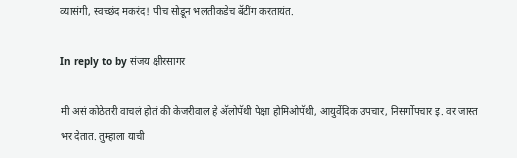व्यासंगी, स्वच्छंद मकरंद! पीच सोडून भलतीकडेच बॅटींग करतायंत.

In reply to by संजय क्षीरसागर

मी असं कोठेतरी वाचलं होतं की केजरीवाल हे अ‍ॅलोपॅथी पेक्षा होमिओपॅथी, आयुर्वेदिक उपचार, निसर्गोपचार इ. वर जास्त भर देतात. तुम्हाला याची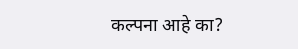कल्पना आहे का?